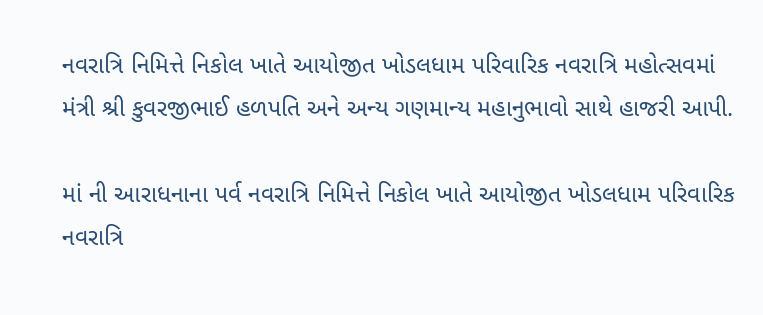નવરાત્રિ નિમિત્તે નિકોલ ખાતે આયોજીત ખોડલધામ પરિવારિક નવરાત્રિ મહોત્સવમાં મંત્રી શ્રી કુવરજીભાઈ હળપતિ અને અન્ય ગણમાન્ય મહાનુભાવો સાથે હાજરી આપી.

માં ની આરાધનાના પર્વ નવરાત્રિ નિમિત્તે નિકોલ ખાતે આયોજીત ખોડલધામ પરિવારિક નવરાત્રિ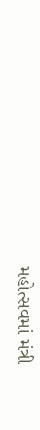મહોત્સવમાં મંત્રી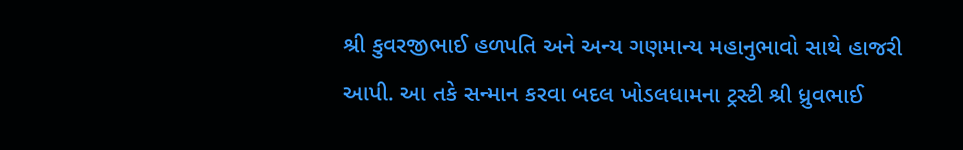શ્રી કુવરજીભાઈ હળપતિ અને અન્ય ગણમાન્ય મહાનુભાવો સાથે હાજરી આપી. આ તકે સન્માન કરવા બદલ ખોડલધામના ટ્રસ્ટી શ્રી ધ્રુવભાઈ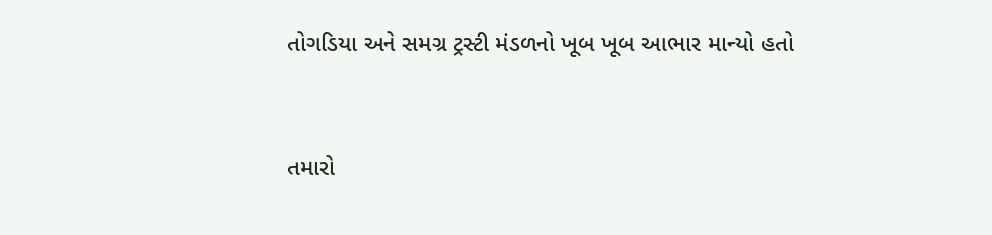તોગડિયા અને સમગ્ર ટ્રસ્ટી મંડળનો ખૂબ ખૂબ આભાર માન્યો હતો


તમારો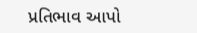પ્રતિભાવ આપો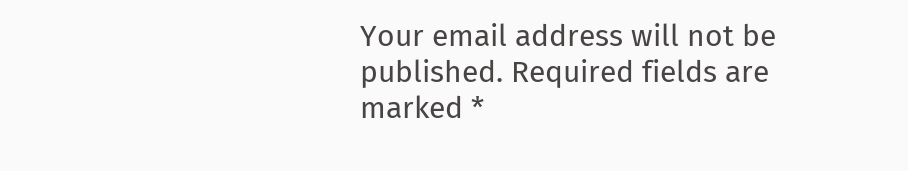Your email address will not be published. Required fields are marked *